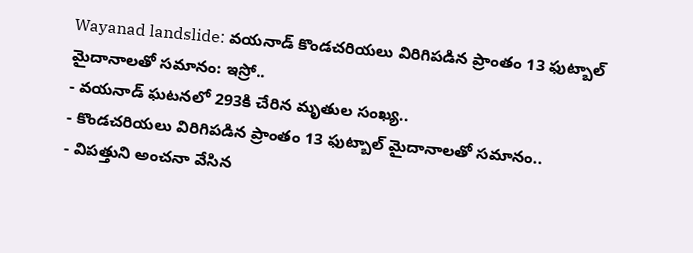Wayanad landslide: వయనాడ్ కొండచరియలు విరిగిపడిన ప్రాంతం 13 ఫుట్బాల్ మైదానాలతో సమానం: ఇస్రో..
- వయనాడ్ ఘటనలో 293కి చేరిన మృతుల సంఖ్య..
- కొండచరియలు విరిగిపడిన ప్రాంతం 13 ఫుట్బాల్ మైదానాలతో సమానం..
- విపత్తుని అంచనా వేసిన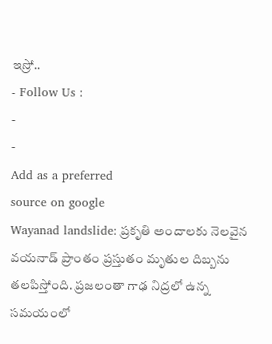ఇస్రో..
- Follow Us :
-
-
Add as a preferred
source on google
Wayanad landslide: ప్రకృతి అందాలకు నెలవైన వయనాడ్ ప్రాంతం ప్రస్తుతం మృతుల దిబ్బను తలపిస్తోంది. ప్రజలంతా గాఢ నిద్రలో ఉన్న సమయంలో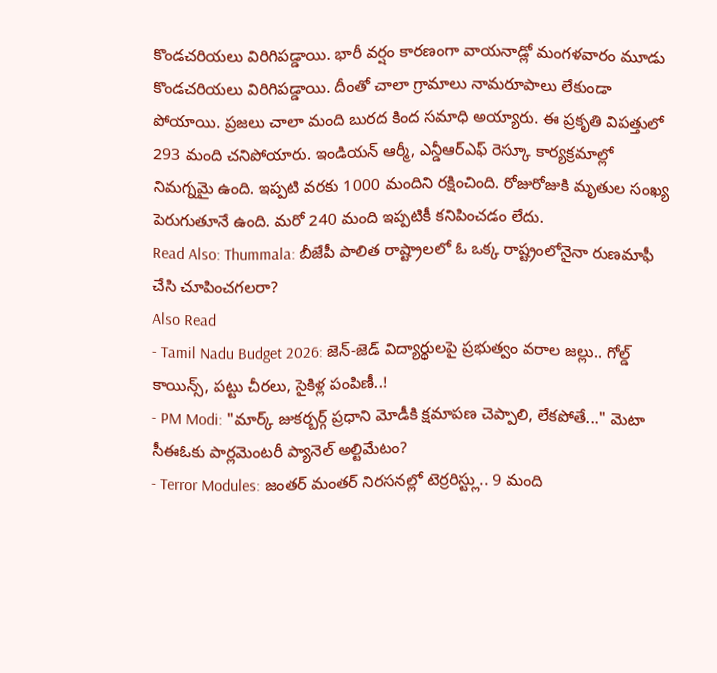కొండచరియలు విరిగిపడ్డాయి. భారీ వర్షం కారణంగా వాయనాడ్లో మంగళవారం మూడు కొండచరియలు విరిగిపడ్డాయి. దీంతో చాలా గ్రామాలు నామరూపాలు లేకుండా పోయాయి. ప్రజలు చాలా మంది బురద కింద సమాధి అయ్యారు. ఈ ప్రకృతి విపత్తులో 293 మంది చనిపోయారు. ఇండియన్ ఆర్మీ, ఎన్డీఆర్ఎఫ్ రెస్కూ కార్యక్రమాల్లో నిమగ్నమై ఉంది. ఇప్పటి వరకు 1000 మందిని రక్షించింది. రోజురోజుకి మృతుల సంఖ్య పెరుగుతూనే ఉంది. మరో 240 మంది ఇప్పటికీ కనిపించడం లేదు.
Read Also: Thummala: బీజేపీ పాలిత రాష్ట్రాలలో ఓ ఒక్క రాష్ట్రంలోనైనా రుణమాఫీ చేసి చూపించగలరా?
Also Read
- Tamil Nadu Budget 2026: జెన్-జెడ్ విద్యార్థులపై ప్రభుత్వం వరాల జల్లు.. గోల్డ్ కాయిన్స్, పట్టు చీరలు, సైకిళ్ల పంపిణీ..!
- PM Modi: "మార్క్ జుకర్బర్గ్ ప్రధాని మోడీకి క్షమాపణ చెప్పాలి, లేకపోతే..." మెటా సీఈఓకు పార్లమెంటరీ ప్యానెల్ అల్టిమేటం?
- Terror Modules: జంతర్ మంతర్ నిరసనల్లో టెర్రరిస్ట్లు.. 9 మంది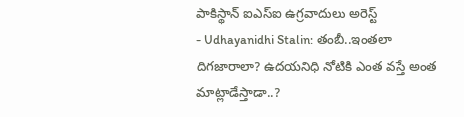పాకిస్థాన్ ఐఎస్ఐ ఉగ్రవాదులు అరెస్ట్
- Udhayanidhi Stalin: తంబీ..ఇంతలా దిగజారాలా? ఉదయనిధి నోటికి ఎంత వస్తే అంత మాట్లాడేస్తాడా..?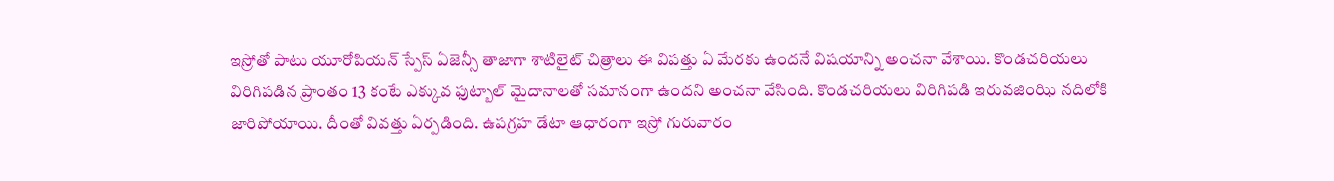ఇస్రోతో పాటు యూరోపియన్ స్పేస్ ఏజెన్సీ తాజాగా శాటిలైట్ చిత్రాలు ఈ విపత్తు ఏ మేరకు ఉందనే విషయాన్ని అంచనా వేశాయి. కొండచరియలు విరిగిపడిన ప్రాంతం 13 కంటే ఎక్కువ ఫుట్బాల్ మైదానాలతో సమానంగా ఉందని అంచనా వేసింది. కొండచరియలు విరిగిపడి ఇరువజింఝి నదిలోకి జారిపోయాయి. దీంతో వివత్తు ఏర్పడింది. ఉపగ్రహ డేటా ఆధారంగా ఇస్రో గురువారం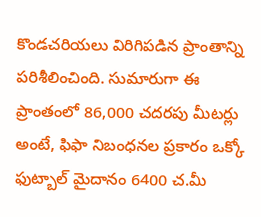కొండచరియలు విరిగిపడిన ప్రాంతాన్ని పరిశీలించింది. సుమారుగా ఈ ప్రాంతంలో 86,000 చదరపు మీటర్లు అంటే, ఫిఫా నిబంధనల ప్రకారం ఒక్కో ఫుట్బాల్ మైదానం 6400 చ.మీ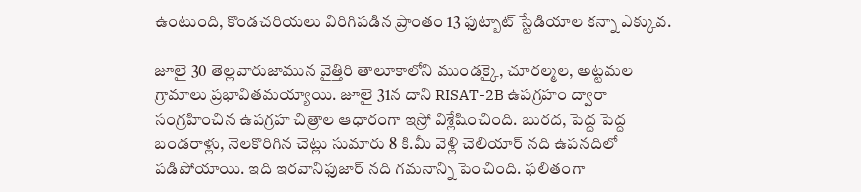ఉంటుంది, కొండచరియలు విరిగిపడిన ప్రాంతం 13 ఫుట్బాట్ స్టేడియాల కన్నా ఎక్కువ.

జూలై 30 తెల్లవారుజామున వైత్తిరి తాలూకాలోని ముండక్కై, చూరల్మల, అట్టమల గ్రామాలు ప్రభావితమయ్యాయి. జూలై 31న దాని RISAT-2B ఉపగ్రహం ద్వారా సంగ్రహించిన ఉపగ్రహ చిత్రాల ఆధారంగా ఇస్రో విశ్లేషించింది. బురద, పెద్ద పెద్ద బండరాళ్లు, నెలకొరిగిన చెట్లు సుమారు 8 కి.మీ వెళ్లి చెలియార్ నది ఉపనదిలో పడిపోయాయి. ఇది ఇరవానిఫుజార్ నది గమనాన్ని పెంచింది. ఫలితంగా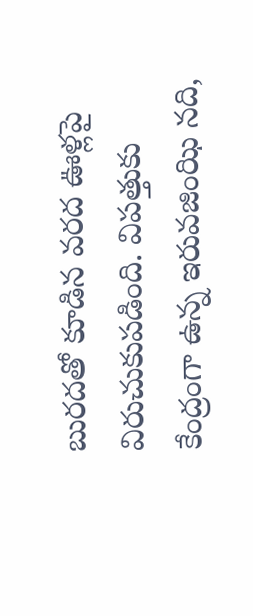బురదతో కూడిన వరద ఊళ్లపై విరుచుకుపడింది. విపత్తుకు కేంద్రంగా ఉన్న ఇరువజింఝి నది,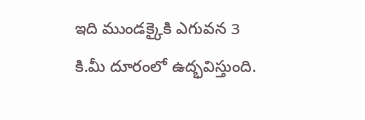ఇది ముండక్కైకి ఎగువన 3 కి.మీ దూరంలో ఉద్భవిస్తుంది.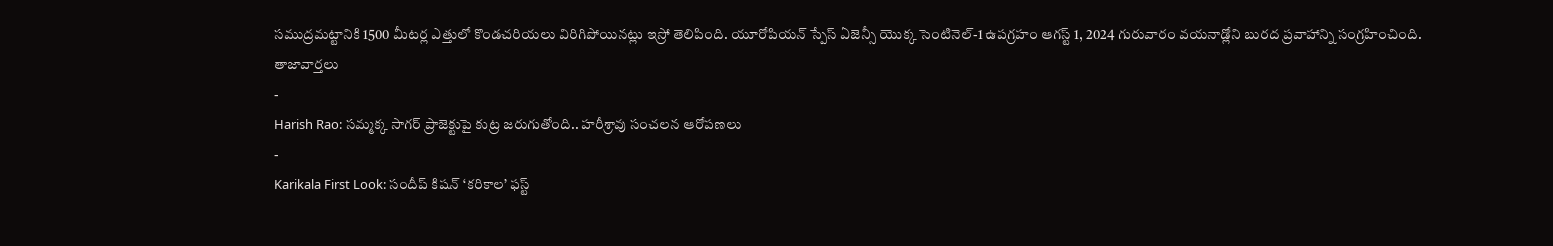సముద్రమట్టానికి 1500 మీటర్ల ఎత్తులో కొండచరియలు విరిగిపోయినట్లు ఇస్రో తెలిపింది. యూరోపియన్ స్పేస్ ఏజెన్సీ యొక్క సెంటినెల్-1 ఉపగ్రహం ఆగస్ట్ 1, 2024 గురువారం వయనాడ్లోని బురద ప్రవాహాన్ని సంగ్రహించింది.
తాజావార్తలు
-
Harish Rao: సమ్మక్క సాగర్ ప్రాజెక్టుపై కుట్ర జరుగుతోంది.. హరీశ్రావు సంచలన ఆరోపణలు
-
Karikala First Look: సందీప్ కిషన్ ‘కరికాల’ ఫస్ట్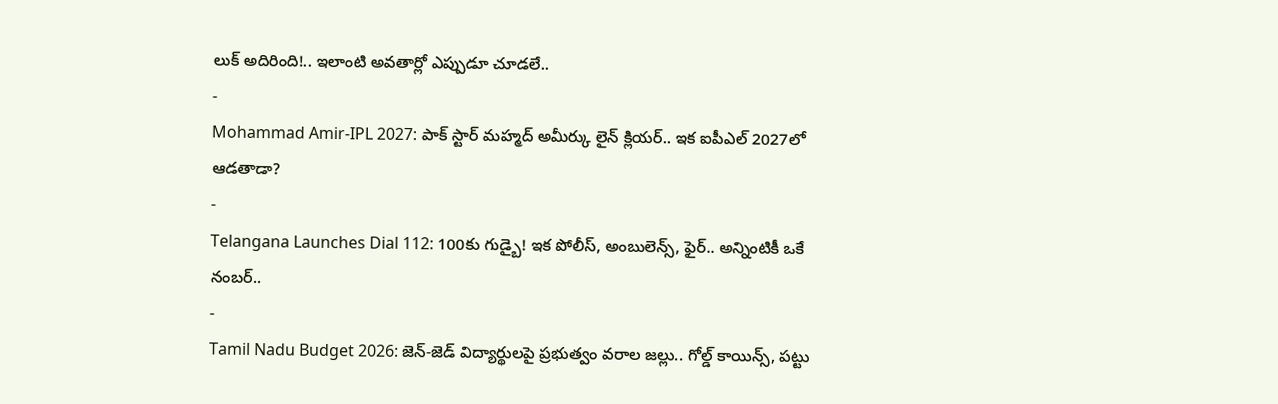లుక్ అదిరింది!.. ఇలాంటి అవతార్లో ఎప్పుడూ చూడలే..
-
Mohammad Amir-IPL 2027: పాక్ స్టార్ మహ్మద్ అమీర్కు లైన్ క్లియర్.. ఇక ఐపీఎల్ 2027లో ఆడతాడా?
-
Telangana Launches Dial 112: 100కు గుడ్బై! ఇక పోలీస్, అంబులెన్స్, ఫైర్.. అన్నింటికీ ఒకే నంబర్..
-
Tamil Nadu Budget 2026: జెన్-జెడ్ విద్యార్థులపై ప్రభుత్వం వరాల జల్లు.. గోల్డ్ కాయిన్స్, పట్టు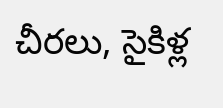చీరలు, సైకిళ్ల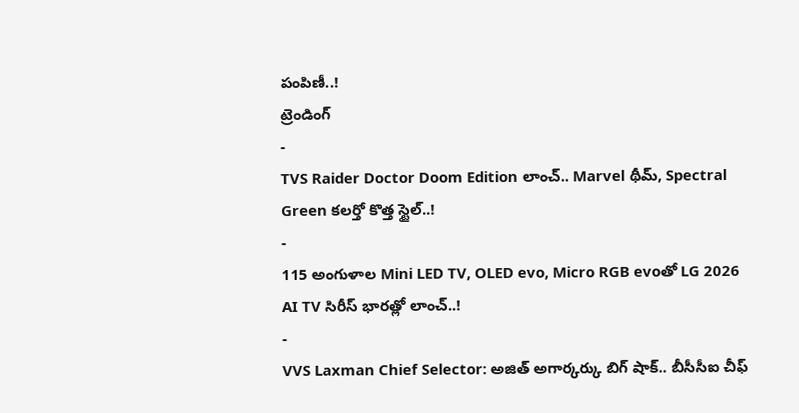పంపిణీ..!
ట్రెండింగ్
-
TVS Raider Doctor Doom Edition లాంచ్.. Marvel థీమ్, Spectral Green కలర్తో కొత్త స్టైల్..!
-
115 అంగుళాల Mini LED TV, OLED evo, Micro RGB evoతో LG 2026 AI TV సిరీస్ భారత్లో లాంచ్..!
-
VVS Laxman Chief Selector: అజిత్ అగార్కర్కు బిగ్ షాక్.. బీసీసీఐ చీఫ్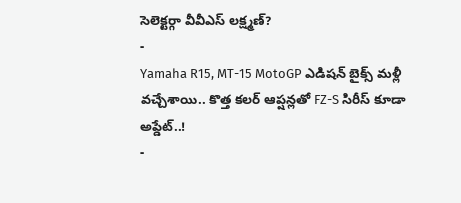సెలెక్టర్గా వీవీఎస్ లక్ష్మణ్?
-
Yamaha R15, MT-15 MotoGP ఎడిషన్ బైక్స్ మళ్లీ వచ్చేశాయి.. కొత్త కలర్ ఆప్షన్లతో FZ-S సిరీస్ కూడా అప్డేట్..!
-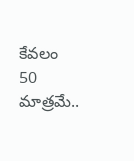కేవలం 50 మాత్రమే..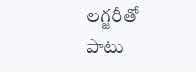లగ్జరీతో పాటు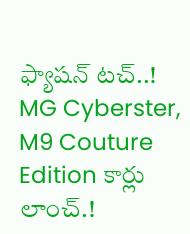ఫ్యాషన్ టచ్..! MG Cyberster, M9 Couture Edition కార్లు లాంచ్.!